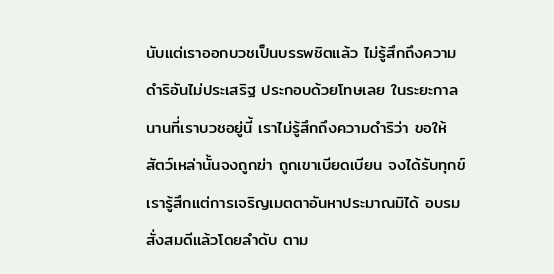นับแต่เราออกบวชเป็นบรรพชิตแล้ว ไม่รู้สึกถึงความ
ดำริอันไม่ประเสริฐ ประกอบด้วยโทษเลย ในระยะกาล
นานที่เราบวชอยู่นี้ เราไม่รู้สึกถึงความดำริว่า ขอให้
สัตว์เหล่านั้นจงถูกฆ่า ถูกเขาเบียดเบียน จงได้รับทุกข์
เรารู้สึกแต่การเจริญเมตตาอันหาประมาณมิได้ อบรม
สั่งสมดีแล้วโดยลำดับ ตาม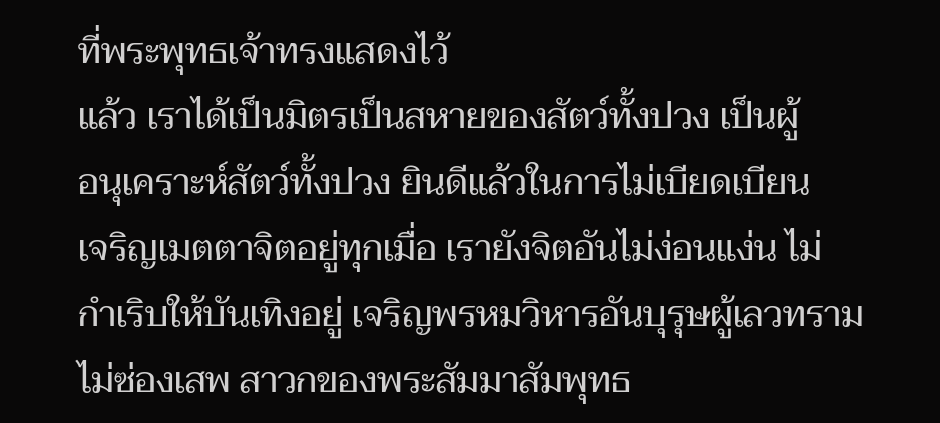ที่พระพุทธเจ้าทรงแสดงไว้
แล้ว เราได้เป็นมิตรเป็นสหายของสัตว์ทั้งปวง เป็นผู้
อนุเคราะห์สัตว์ทั้งปวง ยินดีแล้วในการไม่เบียดเบียน
เจริญเมตตาจิตอยู่ทุกเมื่อ เรายังจิตอันไม่ง่อนแง่น ไม่
กำเริบให้บันเทิงอยู่ เจริญพรหมวิหารอันบุรุษผู้เลวทราม
ไม่ซ่องเสพ สาวกของพระสัมมาสัมพุทธ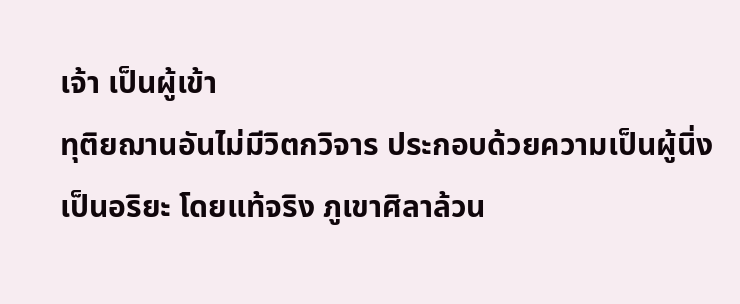เจ้า เป็นผู้เข้า
ทุติยฌานอันไม่มีวิตกวิจาร ประกอบด้วยความเป็นผู้นิ่ง
เป็นอริยะ โดยแท้จริง ภูเขาศิลาล้วน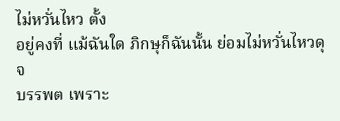ไม่หวั่นไหว ตั้ง
อยู่คงที่ แม้ฉันใด ภิกษุก็ฉันนั้น ย่อมไม่หวั่นไหวดุจ
บรรพต เพราะ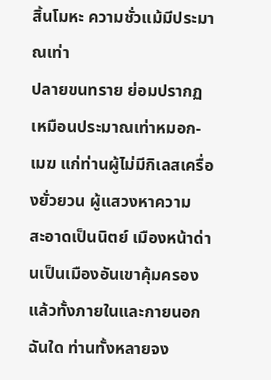สิ้นโมหะ ความชั่วแม้มีประมาณเท่า
ปลายขนทราย ย่อมปรากฏเหมือนประมาณเท่าหมอก-
เมฆ แก่ท่านผู้ไม่มีกิเลสเครื่องยั่วยวน ผู้แสวงหาความ
สะอาดเป็นนิตย์ เมืองหน้าด่านเป็นเมืองอันเขาคุ้มครอง
แล้วทั้งภายในและกายนอกฉันใด ท่านทั้งหลายจง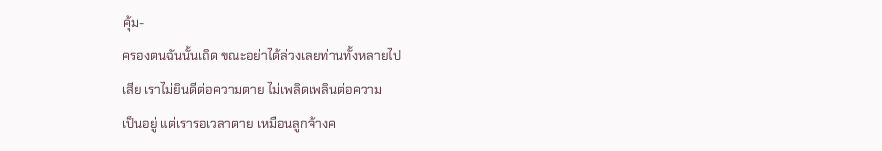คุ้ม-
ครองตนฉันนั้นเถิด ขณะอย่าได้ล่วงเลยท่านทั้งหลายไป
เสีย เราไม่ยินดีต่อความตาย ไม่เพลิดเพลินต่อความ
เป็นอยู่ แต่เรารอเวลาตาย เหมือนลูกจ้างค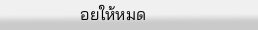อยให้หมด